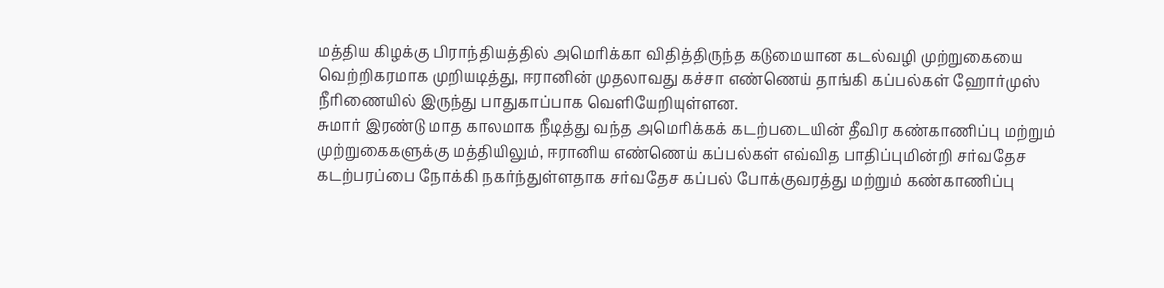மத்திய கிழக்கு பிராந்தியத்தில் அமெரிக்கா விதித்திருந்த கடுமையான கடல்வழி முற்றுகையை வெற்றிகரமாக முறியடித்து, ஈரானின் முதலாவது கச்சா எண்ணெய் தாங்கி கப்பல்கள் ஹோர்முஸ் நீரிணையில் இருந்து பாதுகாப்பாக வெளியேறியுள்ளன.
சுமார் இரண்டு மாத காலமாக நீடித்து வந்த அமெரிக்கக் கடற்படையின் தீவிர கண்காணிப்பு மற்றும் முற்றுகைகளுக்கு மத்தியிலும், ஈரானிய எண்ணெய் கப்பல்கள் எவ்வித பாதிப்புமின்றி சர்வதேச கடற்பரப்பை நோக்கி நகர்ந்துள்ளதாக சர்வதேச கப்பல் போக்குவரத்து மற்றும் கண்காணிப்பு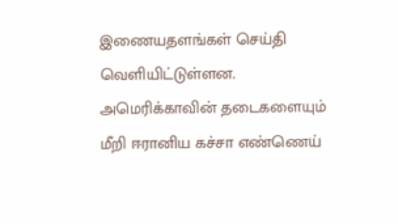இணையதளங்கள் செய்தி வெளியிட்டுள்ளன.
அமெரிக்காவின் தடைகளையும் மீறி ஈரானிய கச்சா எண்ணெய்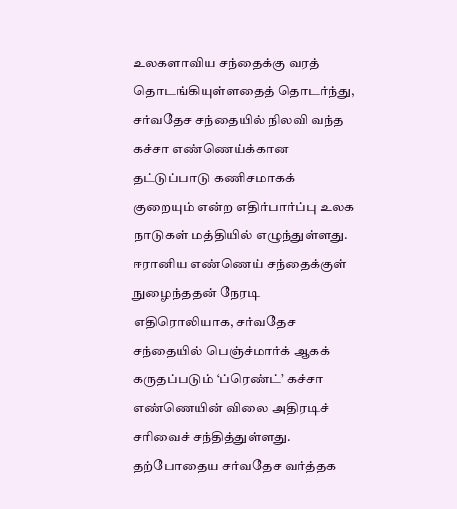உலகளாவிய சந்தைக்கு வரத் தொடங்கியுள்ளதைத் தொடர்ந்து, சர்வதேச சந்தையில் நிலவி வந்த கச்சா எண்ணெய்க்கான தட்டுப்பாடு கணிசமாகக் குறையும் என்ற எதிர்பார்ப்பு உலக நாடுகள் மத்தியில் எழுந்துள்ளது.
ஈரானிய எண்ணெய் சந்தைக்குள் நுழைந்ததன் நேரடி எதிரொலியாக, சர்வதேச சந்தையில் பெஞ்ச்மார்க் ஆகக் கருதப்படும் ‘ப்ரெண்ட்’ கச்சா எண்ணெயின் விலை அதிரடிச் சரிவைச் சந்தித்துள்ளது.
தற்போதைய சர்வதேச வர்த்தக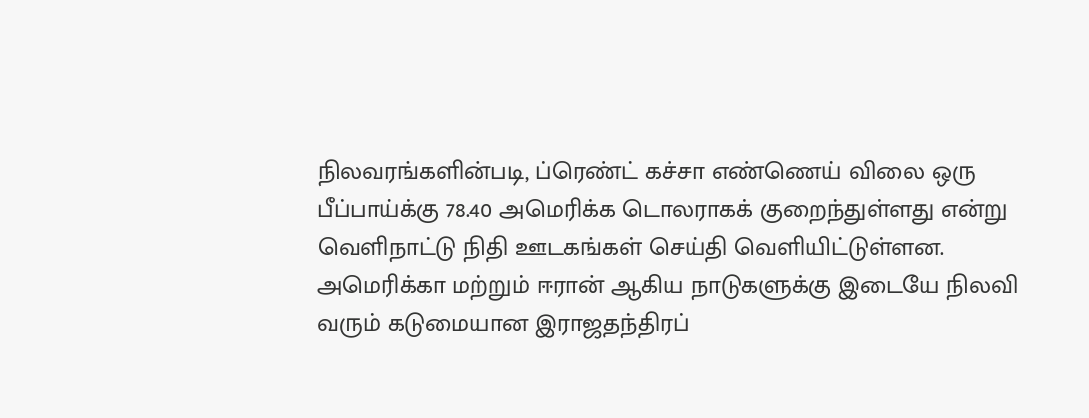நிலவரங்களின்படி, ப்ரெண்ட் கச்சா எண்ணெய் விலை ஒரு பீப்பாய்க்கு 78.40 அமெரிக்க டொலராகக் குறைந்துள்ளது என்று வெளிநாட்டு நிதி ஊடகங்கள் செய்தி வெளியிட்டுள்ளன.
அமெரிக்கா மற்றும் ஈரான் ஆகிய நாடுகளுக்கு இடையே நிலவி வரும் கடுமையான இராஜதந்திரப்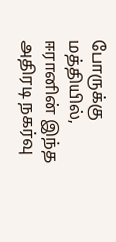போருக்கு மத்தியில், ஈரானின் இந்த அதிரடி நகர்வு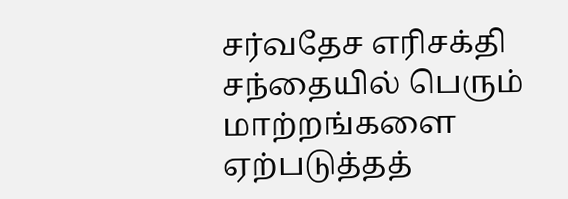சர்வதேச எரிசக்தி சந்தையில் பெரும் மாற்றங்களை ஏற்படுத்தத்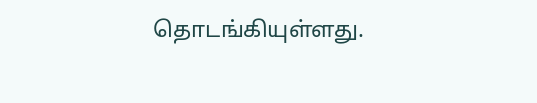தொடங்கியுள்ளது.